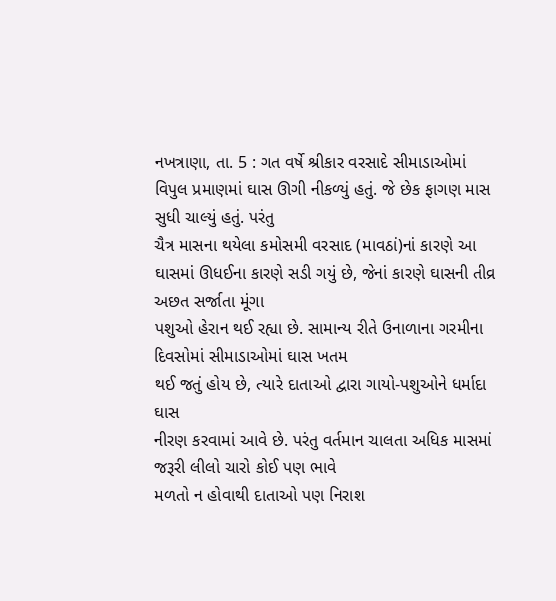નખત્રાણા, તા. 5 : ગત વર્ષે શ્રીકાર વરસાદે સીમાડાઓમાં
વિપુલ પ્રમાણમાં ઘાસ ઊગી નીકળ્યું હતું. જે છેક ફાગણ માસ સુધી ચાલ્યું હતું. પરંતુ
ચૈત્ર માસના થયેલા કમોસમી વરસાદ (માવઠાં)નાં કારણે આ ઘાસમાં ઊધઈના કારણે સડી ગયું છે, જેનાં કારણે ઘાસની તીવ્ર અછત સર્જાતા મૂંગા
પશુઓ હેરાન થઈ રહ્યા છે. સામાન્ય રીતે ઉનાળાના ગરમીના દિવસોમાં સીમાડાઓમાં ઘાસ ખતમ
થઈ જતું હોય છે, ત્યારે દાતાઓ દ્વારા ગાયો-પશુઓને ધર્માદા ઘાસ
નીરણ કરવામાં આવે છે. પરંતુ વર્તમાન ચાલતા અધિક માસમાં જરૂરી લીલો ચારો કોઈ પણ ભાવે
મળતો ન હોવાથી દાતાઓ પણ નિરાશ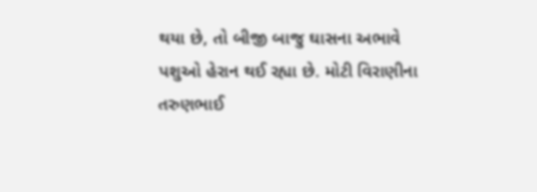થયા છે, તો બીજી બાજુ ઘાસના અભાવે
પશુઓ હેરાન થઈ રહ્યા છે. મોટી વિરાણીના તરુણભાઈ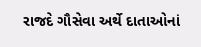રાજદે ગૌસેવા અર્થે દાતાઓનાં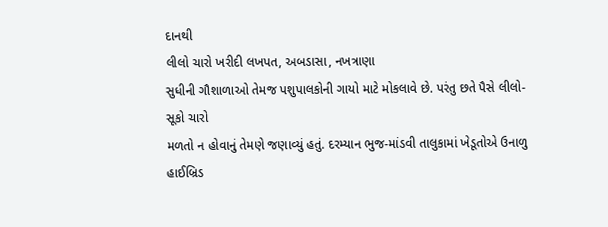દાનથી
લીલો ચારો ખરીદી લખપત, અબડાસા, નખત્રાણા
સુધીની ગૌશાળાઓ તેમજ પશુપાલકોની ગાયો માટે મોકલાવે છે. પરંતુ છતે પૈસે લીલો-સૂકો ચારો
મળતો ન હોવાનું તેમણે જણાવ્યું હતું. દરમ્યાન ભુજ-માંડવી તાલુકામાં ખેડૂતોએ ઉનાળુ હાઈબ્રિડ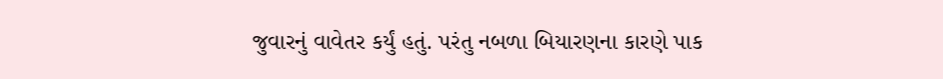જુવારનું વાવેતર કર્યું હતું. પરંતુ નબળા બિયારણના કારણે પાક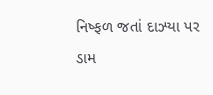નિષ્ફળ જતાં દાઝ્યા પર
ડામ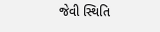જેવી સ્થિતિ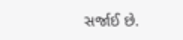સર્જાઈ છે.